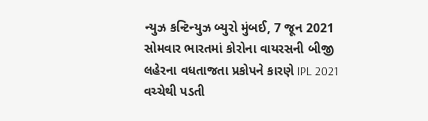ન્યુઝ કન્ટિન્યુઝ બ્યુરો મુંબઈ, 7 જૂન 2021 સોમવાર ભારતમાં કોરોના વાયરસની બીજી લહેરના વધતાજતા પ્રકોપને કારણે IPL 2021 વચ્ચેથી પડતી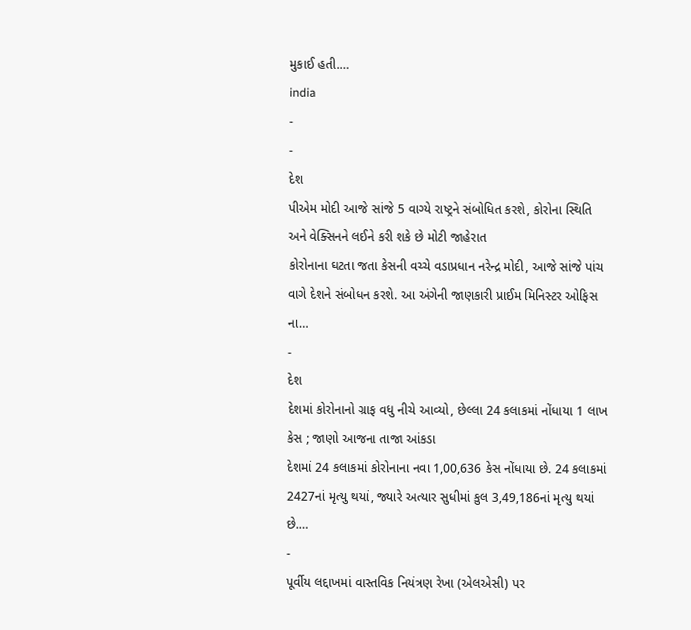મુકાઈ હતી.…
india
-
-
દેશ
પીએમ મોદી આજે સાંજે 5 વાગ્યે રાષ્ટ્રને સંબોધિત કરશે, કોરોના સ્થિતિ અને વેક્સિનને લઈને કરી શકે છે મોટી જાહેરાત
કોરોનાના ઘટતા જતા કેસની વચ્ચે વડાપ્રધાન નરેન્દ્ર મોદી, આજે સાંજે પાંચ વાગે દેશને સંબોધન કરશે. આ અંગેની જાણકારી પ્રાઈમ મિનિસ્ટર ઓફિસ ના…
-
દેશ
દેશમાં કોરોનાનો ગ્રાફ વધુ નીચે આવ્યો, છેલ્લા 24 કલાકમાં નોંધાયા 1 લાખ કેસ ; જાણો આજના તાજા આંકડા
દેશમાં 24 કલાકમાં કોરોનાના નવા 1,00,636 કેસ નોંધાયા છે. 24 કલાકમાં 2427નાં મૃત્યુ થયાં, જ્યારે અત્યાર સુધીમાં કુલ 3,49,186નાં મૃત્યુ થયાં છે.…
-
પૂર્વીય લદ્દાખમાં વાસ્તવિક નિયંત્રણ રેખા (એલએસી) પર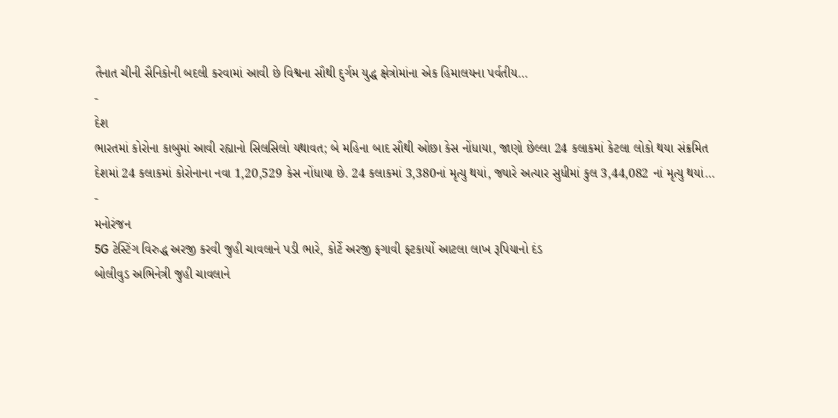તૈનાત ચીની સૈનિકોની બદલી કરવામાં આવી છે વિશ્વના સૌથી દુર્ગમ યુદ્ધ ક્ષેત્રોમાંના એક હિમાલયના પર્વતીય…
-
દેશ
ભારતમાં કોરોના કાબુમાં આવી રહ્યાનો સિલસિલો યથાવત; બે મહિના બાદ સૌથી ઓછા કેસ નોંધાયા, જાણો છેલ્લા 24 કલાકમાં કેટલા લોકો થયા સંક્રમિત
દેશમાં 24 કલાકમાં કોરોનાના નવા 1,20,529 કેસ નોંધાયા છે. 24 કલાકમાં 3,380નાં મૃત્યુ થયાં, જ્યારે અત્યાર સુધીમાં કુલ 3,44,082 નાં મૃત્યુ થયાં…
-
મનોરંજન
5G ટેસ્ટિંગ વિરુદ્ધ અરજી કરવી જુહી ચાવલાને પડી ભારે, કોર્ટે અરજી ફગાવી ફટકાર્યો આટલા લાખ રૂપિયાનો દંડ
બોલીવુડ અભિનેત્રી જુહી ચાવલાને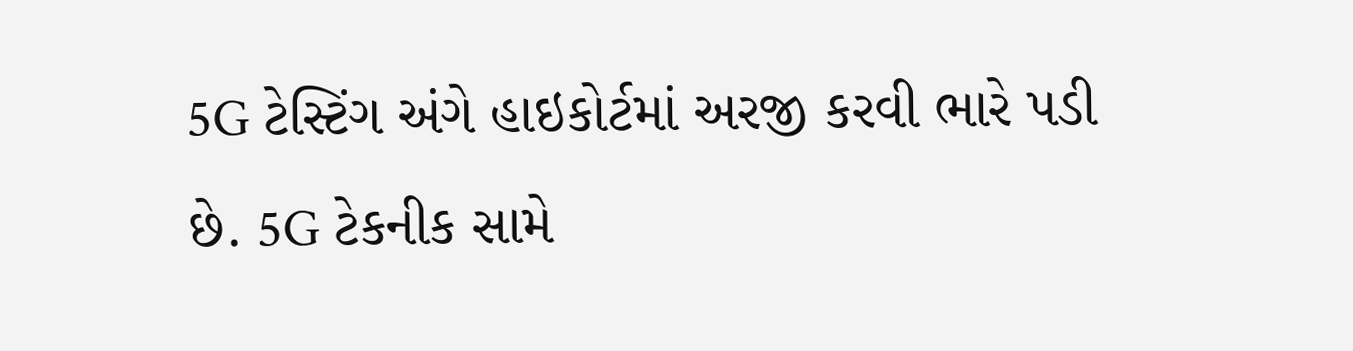5G ટેસ્ટિંગ અંગે હાઇકોર્ટમાં અરજી કરવી ભારે પડી છે. 5G ટેકનીક સામે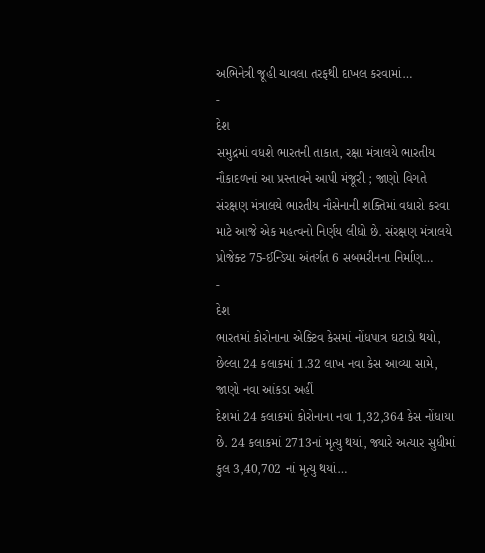અભિનેત્રી જૂહી ચાવલા તરફથી દાખલ કરવામાં…
-
દેશ
સમુદ્રમાં વધશે ભારતની તાકાત, રક્ષા મંત્રાલયે ભારતીય નૌકાદળનાં આ પ્રસ્તાવને આપી મંજૂરી ; જાણો વિગતે
સંરક્ષણ મંત્રાલયે ભારતીય નૌસેનાની શક્તિમાં વધારો કરવા માટે આજે એક મહત્વનો નિર્ણય લીધો છે. સંરક્ષણ મંત્રાલયે પ્રોજેક્ટ 75-ઈન્ડિયા અંતર્ગત 6 સબમરીનના નિર્માણ…
-
દેશ
ભારતમાં કોરોનાના એક્ટિવ કેસમાં નોંધપાત્ર ઘટાડો થયો, છેલ્લા 24 કલાકમાં 1.32 લાખ નવા કેસ આવ્યા સામે, જાણો નવા આંકડા અહીં
દેશમાં 24 કલાકમાં કોરોનાના નવા 1,32,364 કેસ નોંધાયા છે. 24 કલાકમાં 2713નાં મૃત્યુ થયાં, જ્યારે અત્યાર સુધીમાં કુલ 3,40,702 નાં મૃત્યુ થયાં…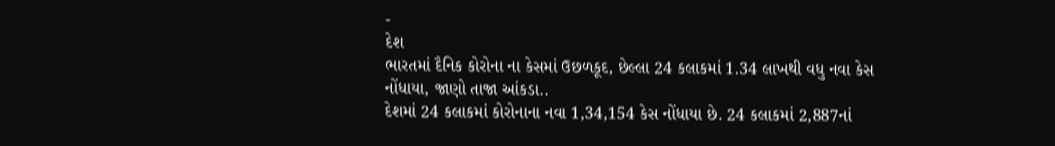-
દેશ
ભારતમાં દૈનિક કોરોના ના કેસમાં ઉછળકૂદ, છેલ્લા 24 કલાકમાં 1.34 લાખથી વધુ નવા કેસ નોંધાયા, જાણો તાજા આંકડા..
દેશમાં 24 કલાકમાં કોરોનાના નવા 1,34,154 કેસ નોંધાયા છે. 24 કલાકમાં 2,887નાં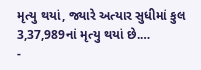મૃત્યુ થયાં, જ્યારે અત્યાર સુધીમાં કુલ 3,37,989નાં મૃત્યુ થયાં છે.…
-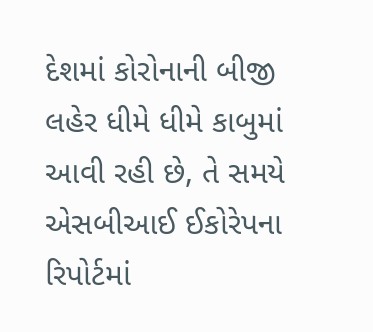દેશમાં કોરોનાની બીજી લહેર ધીમે ધીમે કાબુમાં આવી રહી છે, તે સમયે એસબીઆઈ ઈકોરેપના રિપોર્ટમાં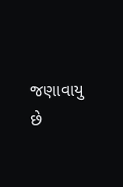જણાવાયુ છે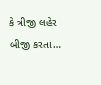કે ત્રીજી લહેર બીજી કરતા…